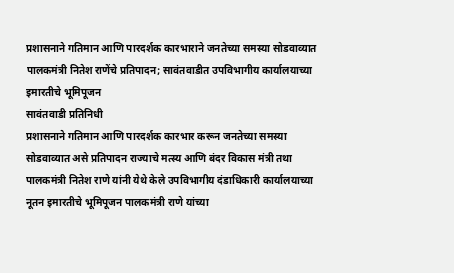प्रशासनाने गतिमान आणि पारदर्शक कारभाराने जनतेच्या समस्या सोडवाव्यात
पालकमंत्री नितेश राणेंचे प्रतिपादन; सावंतवाडीत उपविभागीय कार्यालयाच्या इमारतीचे भूमिपूजन
सावंतवाडी प्रतिनिधी
प्रशासनाने गतिमान आणि पारदर्शक कारभार करून जनतेच्या समस्या सोडवाव्यात असे प्रतिपादन राज्याचे मत्स्य आणि बंदर विकास मंत्री तथा पालकमंत्री नितेश राणे यांनी येथे केले उपविभागीय दंडाधिकारी कार्यालयाच्या नूतन इमारतीचे भूमिपूजन पालकमंत्री राणे यांच्या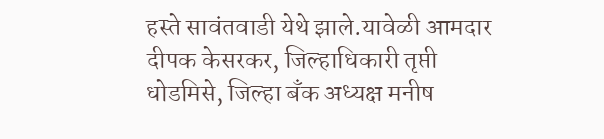हस्ते सावंतवाडी येथे झाले.यावेळी आमदार दीपक केसरकर, जिल्हाधिकारी तृप्ती धोडमिसे, जिल्हा बँक अध्यक्ष मनीष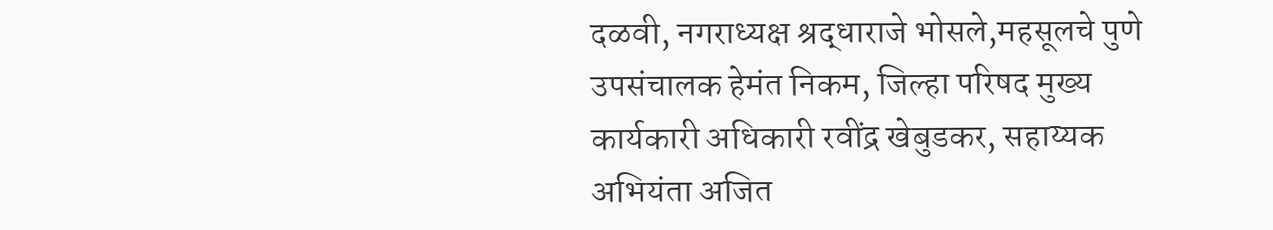दळवी, नगराध्यक्ष श्रद्धाराजे भोसले,महसूलचे पुणे उपसंचालक हेमंत निकम, जिल्हा परिषद मुख्य कार्यकारी अधिकारी रवींद्र खेबुडकर, सहाय्यक अभियंता अजित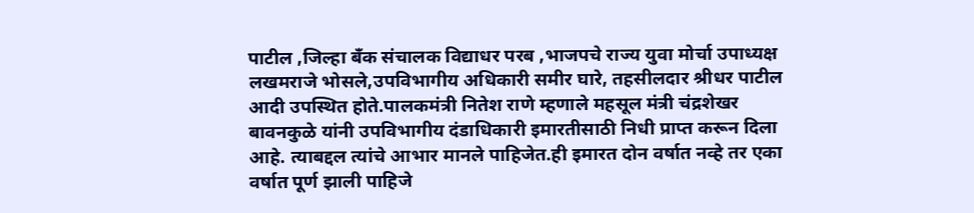पाटील ,जिल्हा बँक संचालक विद्याधर परब ,भाजपचे राज्य युवा मोर्चा उपाध्यक्ष लखमराजे भोसले,उपविभागीय अधिकारी समीर घारे, तहसीलदार श्रीधर पाटील आदी उपस्थित होते.पालकमंत्री नितेश राणे म्हणाले महसूल मंत्री चंद्रशेखर बावनकुळे यांनी उपविभागीय दंडाधिकारी इमारतीसाठी निधी प्राप्त करून दिला आहे. त्याबद्दल त्यांचे आभार मानले पाहिजेत.ही इमारत दोन वर्षात नव्हे तर एका वर्षात पूर्ण झाली पाहिजे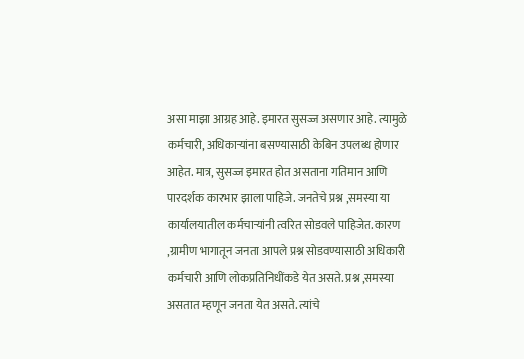असा माझा आग्रह आहे. इमारत सुसज्ज असणार आहे. त्यामुळे कर्मचारी, अधिकाऱ्यांना बसण्यासाठी केबिन उपलब्ध होणार आहेत. मात्र, सुसज्ज इमारत होत असताना गतिमान आणि पारदर्शक कारभार झाला पाहिजे. जनतेचे प्रश्न ,समस्या या कार्यालयातील कर्मचाऱ्यांनी त्वरित सोडवले पाहिजेत. कारण ,ग्रामीण भागातून जनता आपले प्रश्न सोडवण्यासाठी अधिकारी कर्मचारी आणि लोकप्रतिनिधींकडे येत असते. प्रश्न ,समस्या असतात म्हणून जनता येत असते. त्यांचे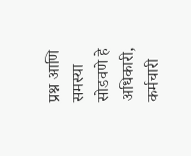प्रश्न आणि समस्या सोडवणे हे अधिकारी, कर्मचारी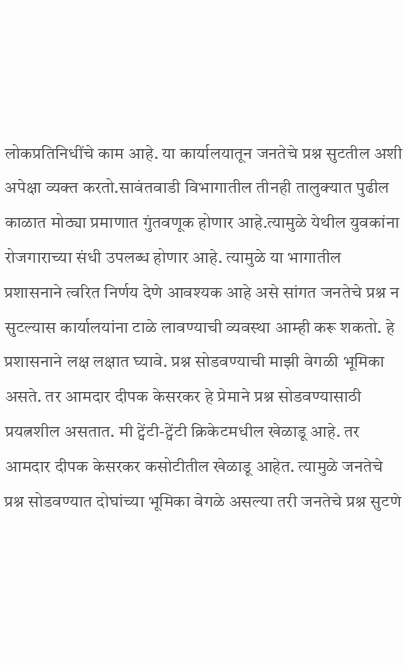लोकप्रतिनिधींचे काम आहे. या कार्यालयातून जनतेचे प्रश्न सुटतील अशी अपेक्षा व्यक्त करतो.सावंतवाडी विभागातील तीनही तालुक्यात पुढील काळात मोठ्या प्रमाणात गुंतवणूक होणार आहे.त्यामुळे येथील युवकांना रोजगाराच्या संधी उपलब्ध होणार आहे. त्यामुळे या भागातील प्रशासनाने त्वरित निर्णय देणे आवश्यक आहे असे सांगत जनतेचे प्रश्न न सुटल्यास कार्यालयांना टाळे लावण्याची व्यवस्था आम्ही करू शकतो. हे प्रशासनाने लक्ष लक्षात घ्यावे. प्रश्न सोडवण्याची माझी वेगळी भूमिका असते. तर आमदार दीपक केसरकर हे प्रेमाने प्रश्न सोडवण्यासाठी प्रयत्नशील असतात. मी ट्वेंटी-ट्वेंटी क्रिकेटमधील खेळाडू आहे. तर आमदार दीपक केसरकर कसोटीतील खेळाडू आहेत. त्यामुळे जनतेचे प्रश्न सोडवण्यात दोघांच्या भूमिका वेगळे असल्या तरी जनतेचे प्रश्न सुटणे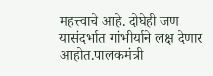महत्त्वाचे आहे. दोघेही जण यासंदर्भात गांभीर्याने लक्ष देणार आहोत.पालकमंत्री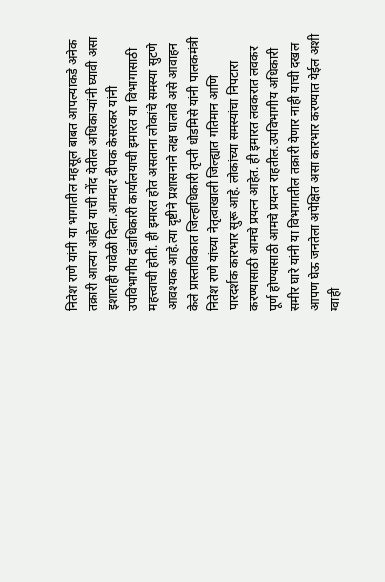नितेश राणे यांनी या भागातील महसूल बाबत आपल्याकडे अनेक तक्रारी आल्या आहेत याची नोंद येतील अधिकाऱ्यांनी घ्यावी असा इशाराही यावेळी दिला.आमदार दीपक केसरकर यांनी उपविभागीय दंडाधिकारी कार्यालयाची इमारत या विभागासाठी महत्त्वाची होती. ही इमारत होत असताना लोकांचे समस्या सुटणे आवश्यक आहे.त्या दृष्टीने प्रशासनाने लक्ष घालावे असे आवाहन केले प्रास्ताविकात जिल्हाधिकारी तृप्ती धोडमिसे यांनी पालकमंत्री नितेश राणे यांच्या नेतृत्वाखाली जिल्ह्यात गतिमान आणि पारदर्शक कारभार सुरू आहे. लोकांच्या समस्यांचा निपटारा करण्यासाठी आमचे प्रयत्न आहेत. ही इमारत लवकरात लवकर पूर्ण होण्यासाठी आमचे प्रयत्न राहतील.उपविभागीय अधिकारी समीर घारे यांनी या विभागातील तक्रारी येणार नाही याची दखल आपण घेऊ जनतेला अपेक्षित असा कारभार करण्यात येईल अशी ग्वाही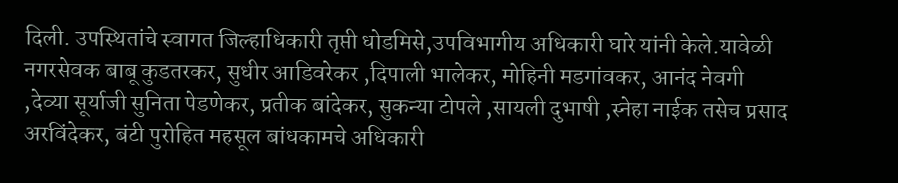दिली. उपस्थितांचे स्वागत जिल्हाधिकारी तृप्ती धोडमिसे,उपविभागीय अधिकारी घारे यांनी केले.यावेळी नगरसेवक बाबू कुडतरकर, सुधीर आडिवरेकर ,दिपाली भालेकर, मोहिनी मडगांवकर, आनंद नेवगी ,देव्या सूर्याजी सुनिता पेडणेकर, प्रतीक बांदेकर, सुकन्या टोपले ,सायली दुभाषी ,स्नेहा नाईक तसेच प्रसाद अरविंदेकर, बंटी पुरोहित महसूल बांधकामचे अधिकारी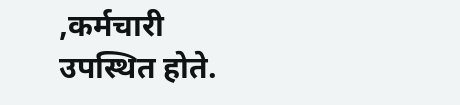,कर्मचारी उपस्थित होते.